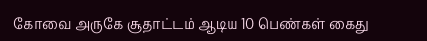கோவை அருகே சூதாட்டம் ஆடிய 10 பெண்கள் கைது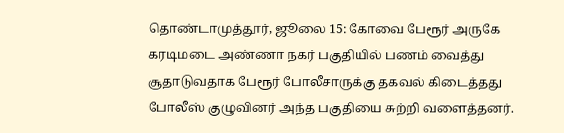தொண்டாமுத்தூர், ஜூலை 15: கோவை பேரூர் அருகே கரடிமடை அண்ணா நகர் பகுதியில் பணம் வைத்து சூதாடுவதாக பேரூர் போலீசாருக்கு தகவல் கிடைத்தது போலீஸ் குழுவினர் அந்த பகுதியை சுற்றி வளைத்தனர்.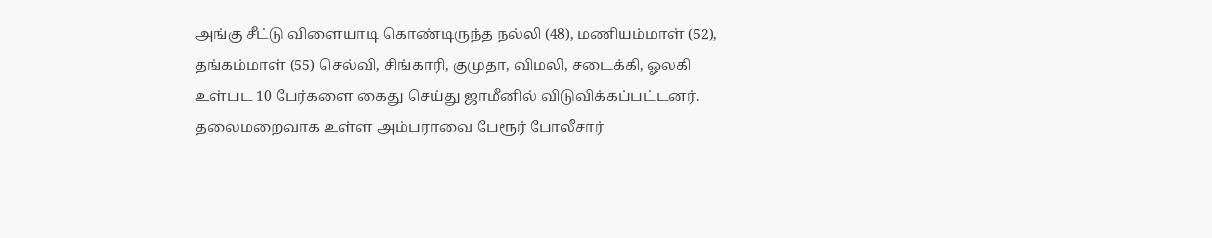அங்கு சீட்டு விளையாடி கொண்டிருந்த நல்லி (48), மணியம்மாள் (52), தங்கம்மாள் (55) செல்வி, சிங்காரி, குமுதா, விமலி, சடைக்கி, ஓலகி உள்பட 10 பேர்களை கைது செய்து ஜாமீனில் விடுவிக்கப்பட்டனர். தலைமறைவாக உள்ள அம்பராவை பேரூர் போலீசார்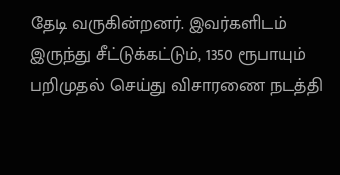தேடி வருகின்றனர். இவர்களிடம் இருந்து சீட்டுக்கட்டும், 1350 ரூபாயும் பறிமுதல் செய்து விசாரணை நடத்தி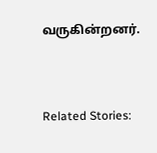வருகின்றனர்.



Related Stories: